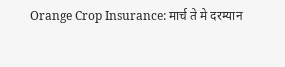Orange Crop Insurance: मार्च ते मे दरम्यान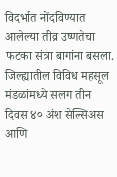विदर्भात नोंदविण्यात आलेल्या तीव्र उष्णतेचा फटका संत्रा बागांना बसला. जिल्ह्यातील विविध महसूल मंडळांमध्ये सलग तीन दिवस ४० अंश सेल्सिअस आणि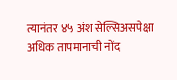त्यानंतर ४५ अंश सेल्सिअसपेक्षा अधिक तापमानाची नोंद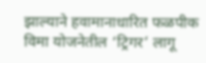झाल्याने हवामानाधारित फळपीक विमा योजनेतील ‘ट्रिगर’ लागू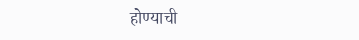होण्याची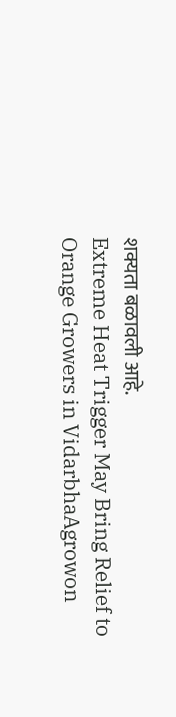शक्यता बळावली आहे.
Extreme Heat Trigger May Bring Relief to Orange Growers in VidarbhaAgrowon